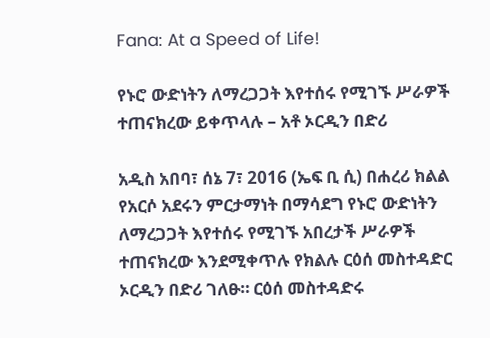Fana: At a Speed of Life!

የኑሮ ውድነትን ለማረጋጋት እየተሰሩ የሚገኙ ሥራዎች ተጠናክረው ይቀጥላሉ – አቶ ኦርዲን በድሪ

አዲስ አበባ፣ ሰኔ 7፣ 2016 (ኤፍ ቢ ሲ) በሐረሪ ክልል የአርሶ አደሩን ምርታማነት በማሳደግ የኑሮ ውድነትን ለማረጋጋት እየተሰሩ የሚገኙ አበረታች ሥራዎች ተጠናክረው እንደሚቀጥሉ የክልሉ ርዕሰ መስተዳድር ኦርዲን በድሪ ገለፁ። ርዕሰ መስተዳድሩ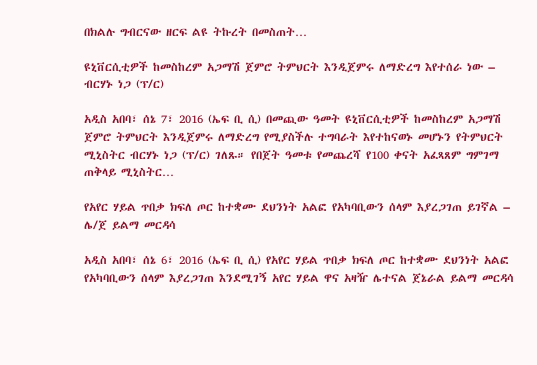በክልሉ ግብርናው ዘርፍ ልዩ ትኩረት በመስጠት…

ዩኒቨርሲቲዎች ከመስከረም አጋማሽ ጀምሮ ትምህርት እንዲጀምሩ ለማድረግ እየተሰራ ነው – ብርሃኑ ነጋ (ፕ/ር)

አዲስ አበባ፣ ሰኔ 7፣ 2016 (ኤፍ ቢ ሲ) በመጪው ዓመት ዩኒቨርሲቲዎች ከመስከረም አጋማሽ ጀምሮ ትምህርት እንዲጀምሩ ለማድረግ የሚያስችሉ ተግባራት እየተከናወኑ መሆኑን የትምህርት ሚኒስትር ብርሃኑ ነጋ (ፕ/ር) ገለጹ። የበጀት ዓመቱ የመጨረሻ የ100 ቀናት አፈጻጸም ግምገማ ጠቅላይ ሚኒስትር…

የአየር ሃይል ጥበቃ ክፍለ ጦር ከተቋሙ ደህንነት አልፎ የአካባቢውን ሰላም እያረጋገጠ ይገኛል – ሌ/ጀ ይልማ መርዳሳ

አዲስ አበባ፣ ሰኔ 6፣ 2016 (ኤፍ ቢ ሲ) የአየር ሃይል ጥበቃ ክፍለ ጦር ከተቋሙ ደህንነት አልፎ የአካባቢውን ሰላም እያረጋገጠ እንደሚገኝ አየር ሃይል ዋና አዛዥ ሌተናል ጀኔራል ይልማ መርዳሳ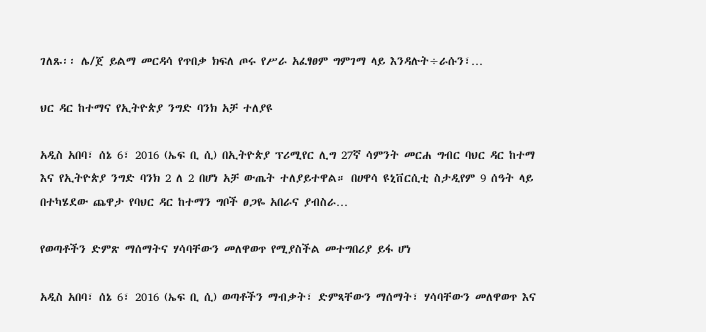ገለጹ፡፡ ሌ/ጀ ይልማ መርዳሳ የጥበቃ ክፍለ ጦሩ የሥራ አፈፃፀም ግምገማ ላይ እንዳሉት÷ራሱን፣…

ህር ዳር ከተማና የኢትዮጵያ ንግድ ባንክ አቻ ተለያዩ

አዲስ አበባ፣ ሰኔ 6፣ 2016 (ኤፍ ቢ ሲ) በኢትዮጵያ ፕሪሚየር ሊግ 27ኛ ሳምንት መርሐ ግብር ባህር ዳር ከተማ እና የኢትዮጵያ ንግድ ባንክ 2 ለ 2 በሆነ አቻ ውጤት ተለያይተዋል። በሀዋሳ ዩኒቨርሲቲ ስታዲየም 9 ሰዓት ላይ በተካሄደው ጨዋታ የባህር ዳር ከተማን ግቦች ፀጋዬ አበራና ያብስራ…

የወጣቶችን ድምጽ ማሰማትና ሃሳባቸውን መለዋወጥ የሚያስችል መተግበሪያ ይፋ ሆነ

አዲስ አበባ፣ ሰኔ 6፣ 2016 (ኤፍ ቢ ሲ) ወጣቶችን ማብቃት፣ ድምጻቸውን ማሰማት፣ ሃሳባቸውን መለዋወጥ እና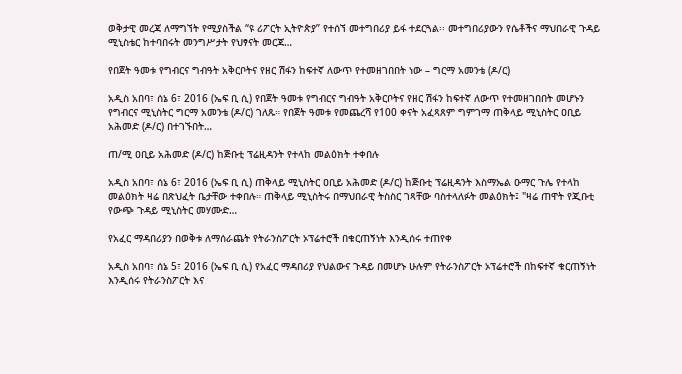ወቅታዊ መረጃ ለማግኘት የሚያስችል “ዩ ሪፖርት ኢትዮጵያ” የተሰኘ መተግበሪያ ይፋ ተደርጓል፡፡ መተግበሪያውን የሴቶችና ማህበራዊ ጉዳይ ሚኒስቴር ከተባበሩት መንግሥታት የህፃናት መርጃ…

የበጀት ዓመቱ የግብርና ግብዓት አቅርቦትና የዘር ሽፋን ከፍተኛ ለውጥ የተመዘገበበት ነው – ግርማ አመንቴ (ዶ/ር)

አዲስ አበባ፣ ሰኔ 6፣ 2016 (ኤፍ ቢ ሲ) የበጀት ዓመቱ የግብርና ግብዓት አቅርቦትና የዘር ሽፋን ከፍተኛ ለውጥ የተመዘገበበት መሆኑን የግብርና ሚኒስትር ግርማ አመንቴ (ዶ/ር) ገለጹ። የበጀት ዓመቱ የመጨረሻ የ100 ቀናት አፈጻጸም ግምገማ ጠቅላይ ሚኒስትር ዐቢይ አሕመድ (ዶ/ር) በተገኙበት…

ጠ/ሚ ዐቢይ አሕመድ (ዶ/ር) ከጅቡቲ ፕሬዚዳንት የተላከ መልዕክት ተቀበሉ

አዲስ አበባ፣ ሰኔ 6፣ 2016 (ኤፍ ቢ ሲ) ጠቅላይ ሚኒስትር ዐቢይ አሕመድ (ዶ/ር) ከጅቡቲ ፕሬዚዳንት እስማኤል ዑማር ጉሌ የተላከ መልዕክት ዛሬ በጽህፈት ቤታቸው ተቀበሉ። ጠቅላይ ሚኒስትሩ በማህበራዊ ትስስር ገጻቸው ባስተላለፉት መልዕክት፤ "ዛሬ ጠዋት የጂቡቲ የውጭ ጉዳይ ሚኒስትር መሃሙድ…

የአፈር ማዳበሪያን በወቅቱ ለማሰራጨት የትራንስፖርት ኦፕሬተሮች በቁርጠኝነት እንዲሰሩ ተጠየቀ

አዲስ አበባ፣ ሰኔ 5፣ 2016 (ኤፍ ቢ ሲ) የአፈር ማዳበሪያ የህልውና ጉዳይ በመሆኑ ሁሉም የትራንስፖርት ኦፕሬተሮች በከፍተኛ ቁርጠኝነት እንዲሰሩ የትራንስፖርት እና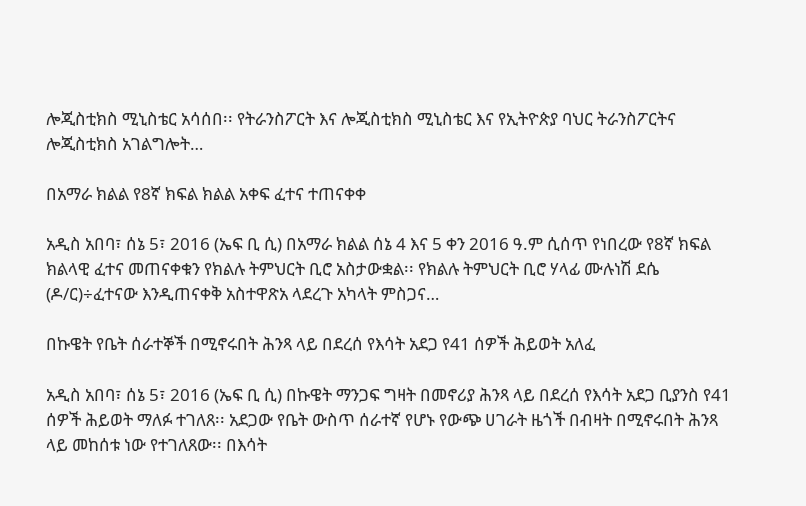ሎጂስቲክስ ሚኒስቴር አሳሰበ፡፡ የትራንስፖርት እና ሎጂስቲክስ ሚኒስቴር እና የኢትዮጵያ ባህር ትራንስፖርትና ሎጂስቲክስ አገልግሎት…

በአማራ ክልል የ8ኛ ክፍል ክልል አቀፍ ፈተና ተጠናቀቀ

አዲስ አበባ፣ ሰኔ 5፣ 2016 (ኤፍ ቢ ሲ) በአማራ ክልል ሰኔ 4 እና 5 ቀን 2016 ዓ.ም ሲሰጥ የነበረው የ8ኛ ክፍል ክልላዊ ፈተና መጠናቀቁን የክልሉ ትምህርት ቢሮ አስታውቋል፡፡ የክልሉ ትምህርት ቢሮ ሃላፊ ሙሉነሽ ደሴ (ዶ/ር)÷ፈተናው እንዲጠናቀቅ አስተዋጽአ ላደረጉ አካላት ምስጋና…

በኩዌት የቤት ሰራተኞች በሚኖሩበት ሕንጻ ላይ በደረሰ የእሳት አደጋ የ41 ሰዎች ሕይወት አለፈ

አዲስ አበባ፣ ሰኔ 5፣ 2016 (ኤፍ ቢ ሲ) በኩዌት ማንጋፍ ግዛት በመኖሪያ ሕንጻ ላይ በደረሰ የእሳት አደጋ ቢያንስ የ41 ሰዎች ሕይወት ማለፉ ተገለጸ፡፡ አደጋው የቤት ውስጥ ሰራተኛ የሆኑ የውጭ ሀገራት ዜጎች በብዛት በሚኖሩበት ሕንጻ ላይ መከሰቱ ነው የተገለጸው፡፡ በእሳት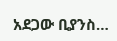አደጋው ቢያንስ…